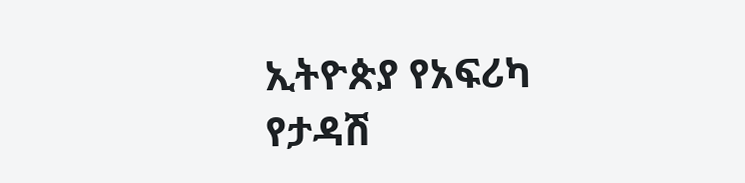ኢትዮጵያ የአፍሪካ የታዳሽ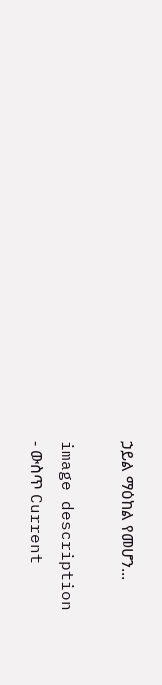ኃይል ማዕከል የመሆን...

image description
- ውስጥ Current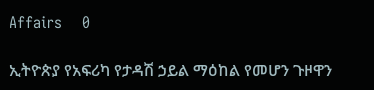Affairs    0

ኢትዮጵያ የአፍሪካ የታዳሽ ኃይል ማዕከል የመሆን ጉዞዋን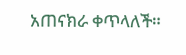አጠናክራ ቀጥላለች።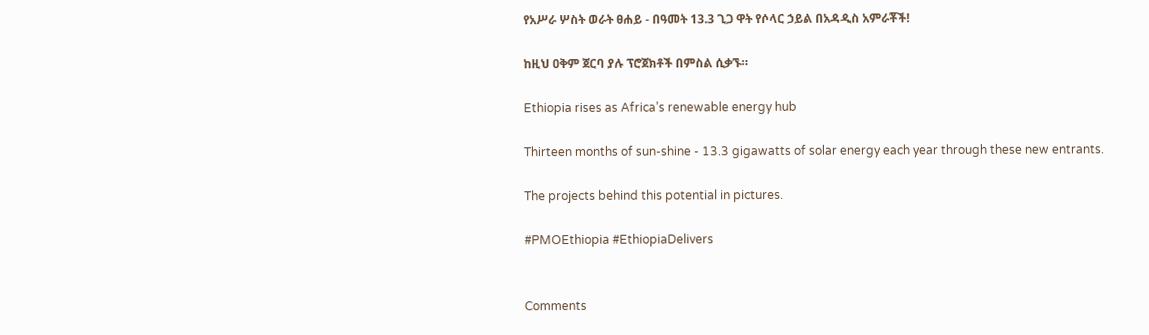የአሥራ ሦስት ወራት ፀሐይ - በዓመት 13.3 ጊጋ ዋት የሶላር ኃይል በአዳዲስ አምራቾች!

ከዚህ ዐቅም ጀርባ ያሉ ፕሮጀክቶች በምስል ሲቃኙ።

Ethiopia rises as Africa’s renewable energy hub

Thirteen months of sun-shine - 13.3 gigawatts of solar energy each year through these new entrants.

The projects behind this potential in pictures.

#PMOEthiopia #EthiopiaDelivers


Comments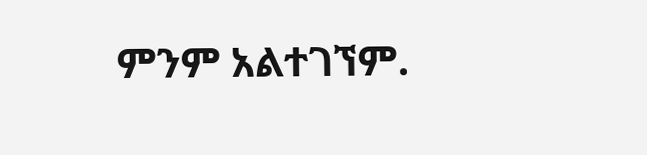ምንም አልተገኘም.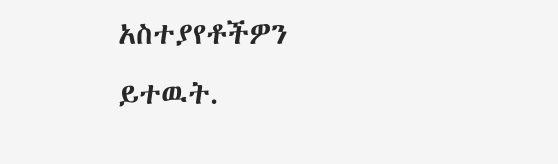አስተያየቶችዎን ይተዉት.